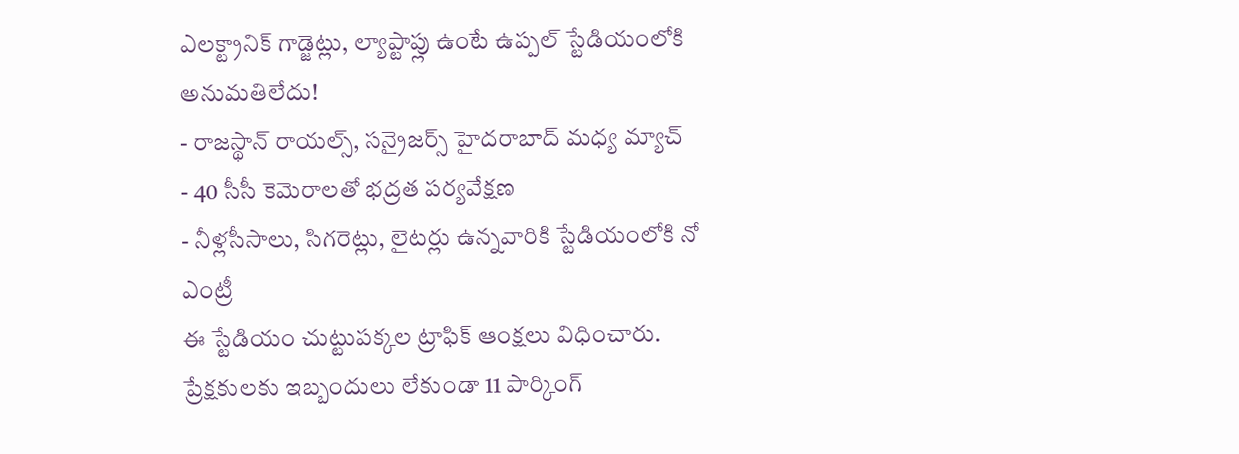ఎలక్ట్రానిక్ గాడ్జెట్లు, ల్యాప్టాప్లు ఉంటే ఉప్పల్ స్టేడియంలోకి అనుమతిలేదు!
- రాజస్థాన్ రాయల్స్, సన్రైజర్స్ హైదరాబాద్ మధ్య మ్యాచ్
- 40 సీసీ కెమెరాలతో భద్రత పర్యవేక్షణ
- నీళ్లసీసాలు, సిగరెట్లు, లైటర్లు ఉన్నవారికి స్టేడియంలోకి నో ఎంట్రీ
ఈ స్టేడియం చుట్టుపక్కల ట్రాఫిక్ ఆంక్షలు విధించారు. ప్రేక్షకులకు ఇబ్బందులు లేకుండా 11 పార్కింగ్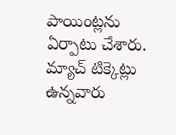పాయింట్లను ఏర్పాటు చేశారు. మ్యాచ్ టిక్కెట్లు ఉన్నవారు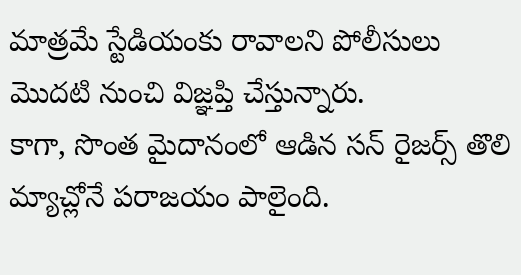మాత్రమే స్టేడియంకు రావాలని పోలీసులు మొదటి నుంచి విజ్ఞప్తి చేస్తున్నారు.
కాగా, సొంత మైదానంలో ఆడిన సన్ రైజర్స్ తొలి మ్యాచ్లోనే పరాజయం పాలైంది.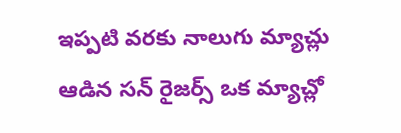ఇప్పటి వరకు నాలుగు మ్యాచ్లు ఆడిన సన్ రైజర్స్ ఒక మ్యాచ్లో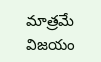మాత్రమే విజయం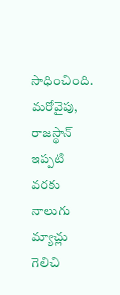సాధించింది. మరోవైపు, రాజస్థాన్ ఇప్పటి వరకు నాలుగు మ్యాచ్లు గెలిచి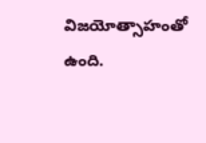విజయోత్సాహంతో ఉంది.